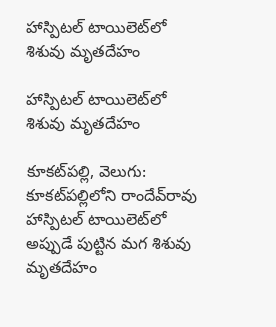హాస్పిటల్ టాయిలెట్‌‌లో శిశువు మృతదేహం

హాస్పిటల్ టాయిలెట్‌‌లో శిశువు మృతదేహం

కూకట్‌‌పల్లి, వెలుగు: కూకట్‌‌పల్లిలోని రాందేవ్‌‌రావు హాస్పిటల్ టాయిలెట్‌‌లో అప్పుడే పుట్టిన మగ శిశువు మృతదేహం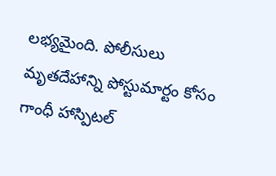లభ్యమైంది. పోలీసులు మృతదేహాన్ని పోస్టుమార్టం కోసం గాంధీ హాస్పిటల్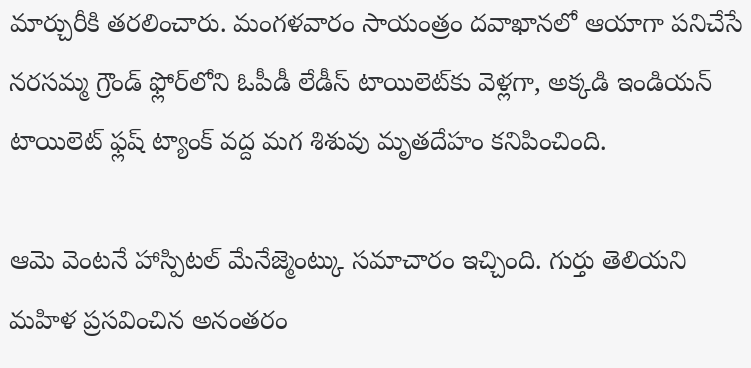మార్చురీకి తరలించారు. మంగళవారం సాయంత్రం దవాఖానలో ఆయాగా పనిచేసే నరసమ్మ గ్రౌండ్ ఫ్లోర్‌‌లోని ఓపీడీ లేడీస్ టాయిలెట్‌‌కు వెళ్లగా, అక్కడి ఇండియన్ టాయిలెట్ ఫ్లష్ ట్యాంక్ వద్ద మగ శిశువు మృతదేహం కనిపించింది.

ఆమె వెంటనే హాస్పిటల్ మేనేజ్మెంట్కు సమాచారం ఇచ్చింది. గుర్తు తెలియని మహిళ ప్రసవించిన అనంతరం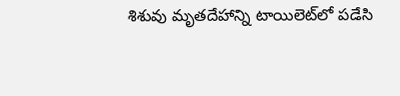శిశువు మృతదేహాన్ని టాయిలెట్‌‌లో పడేసి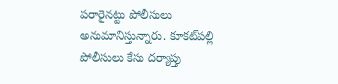పరారైనట్టు పోలీసులు అనుమానిస్తున్నారు. కూకట్‌‌పల్లి పోలీసులు కేసు దర్యాప్తు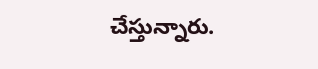చేస్తున్నారు.